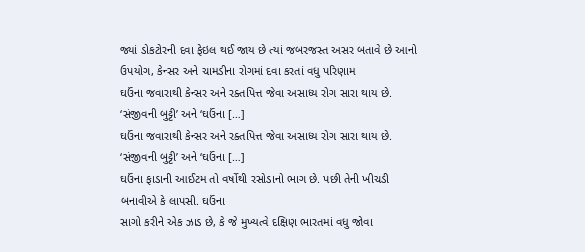જ્યાં ડોકટોરની દવા ફેઇલ થઈ જાય છે ત્યાં જબરજસ્ત અસર બતાવે છે આનો ઉપયોગ, કેન્સર અને ચામડીના રોગમાં દવા કરતાં વધુ પરિણામ
ઘઉંના જવારાથી કેન્સર અને રક્તપિત્ત જેવા અસાધ્ય રોગ સારા થાય છે. ‘સંજીવની બુટ્ટી’ અને ‘ઘઉંના […]
ઘઉંના જવારાથી કેન્સર અને રક્તપિત્ત જેવા અસાધ્ય રોગ સારા થાય છે. ‘સંજીવની બુટ્ટી’ અને ‘ઘઉંના […]
ઘઉંના ફાડાની આઈટમ તો વર્ષોથી રસોડાનો ભાગ છે. પછી તેની ખીચડી બનાવીએ કે લાપસી. ઘઉંના
સાગો કરીને એક ઝાડ છે, કે જે મુખ્યત્વે દક્ષિણ ભારતમાં વધુ જોવા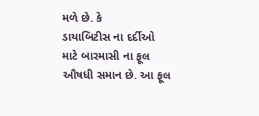મળે છે. કે
ડાયાબિટીસ ના દર્દીઓ માટે બારમાસી ના ફૂલ ઔષધી સમાન છે. આ ફૂલ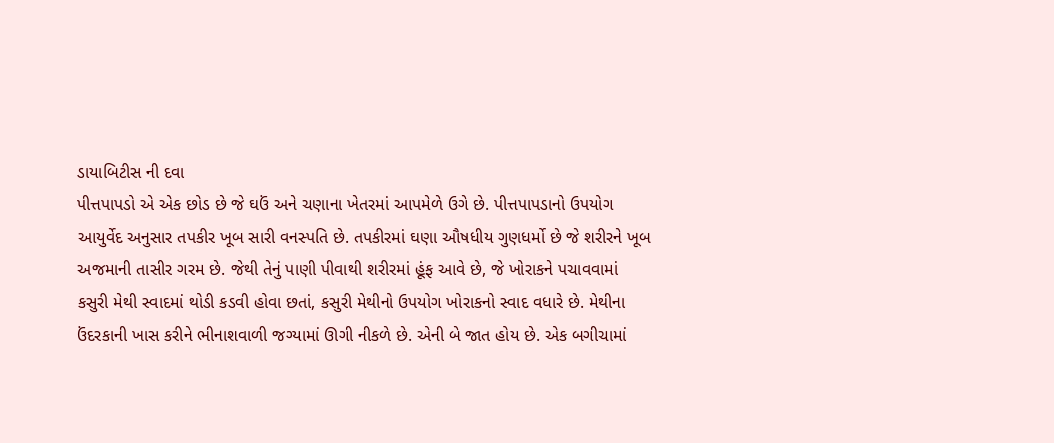ડાયાબિટીસ ની દવા
પીત્તપાપડો એ એક છોડ છે જે ઘઉં અને ચણાના ખેતરમાં આપમેળે ઉગે છે. પીત્તપાપડાનો ઉપયોગ
આયુર્વેદ અનુસાર તપકીર ખૂબ સારી વનસ્પતિ છે. તપકીરમાં ઘણા ઔષધીય ગુણધર્મો છે જે શરીરને ખૂબ
અજમાની તાસીર ગરમ છે. જેથી તેનું પાણી પીવાથી શરીરમાં હૂંફ આવે છે, જે ખોરાકને પચાવવામાં
કસુરી મેથી સ્વાદમાં થોડી કડવી હોવા છતાં, કસુરી મેથીનો ઉપયોગ ખોરાકનો સ્વાદ વધારે છે. મેથીના
ઉંદરકાની ખાસ કરીને ભીનાશવાળી જગ્યામાં ઊગી નીકળે છે. એની બે જાત હોય છે. એક બગીચામાં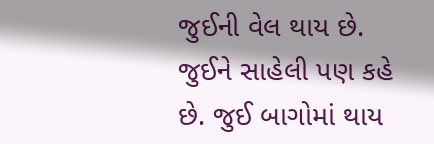જુઈની વેલ થાય છે. જુઈને સાહેલી પણ કહે છે. જુઈ બાગોમાં થાય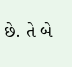છે. તે બે